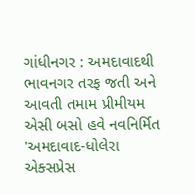ગાંધીનગર : અમદાવાદથી ભાવનગર તરફ જતી અને આવતી તમામ પ્રીમીયમ એસી બસો હવે નવનિર્મિત 'અમદાવાદ-ધોલેરા એક્સપ્રેસ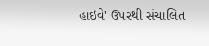હાઇવે' ઉપરથી સંચાલિત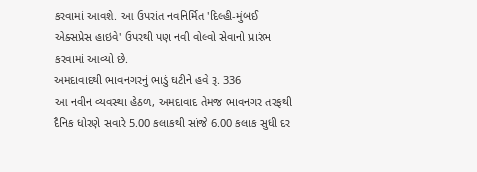કરવામાં આવશે. આ ઉપરાંત નવનિર્મિત 'દિલ્હી-મુંબઈ એક્સપ્રેસ હાઇવે' ઉપરથી પણ નવી વોલ્વો સેવાનો પ્રારંભ કરવામાં આવ્યો છે.
અમદાવાદથી ભાવનગરનું ભાડું ઘટીને હવે રૂ. 336
આ નવીન વ્યવસ્થા હેઠળ, અમદાવાદ તેમજ ભાવનગર તરફથી દૈનિક ધોરણે સવારે 5.00 કલાકથી સાંજે 6.00 કલાક સુધી દર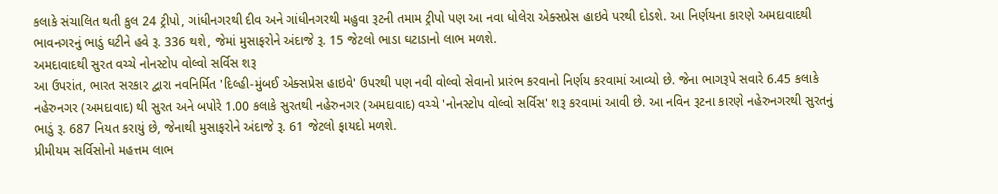કલાકે સંચાલિત થતી કુલ 24 ટ્રીપો, ગાંધીનગરથી દીવ અને ગાંધીનગરથી મહુવા રૂટની તમામ ટ્રીપો પણ આ નવા ધોલેરા એક્સપ્રેસ હાઇવે પરથી દોડશે. આ નિર્ણયના કારણે અમદાવાદથી ભાવનગરનું ભાડું ઘટીને હવે રૂ. 336 થશે, જેમાં મુસાફરોને અંદાજે રૂ. 15 જેટલો ભાડા ઘટાડાનો લાભ મળશે.
અમદાવાદથી સુરત વચ્ચે નોનસ્ટોપ વોલ્વો સર્વિસ શરૂ
આ ઉપરાંત, ભારત સરકાર દ્વારા નવનિર્મિત 'દિલ્હી-મુંબઈ એક્સપ્રેસ હાઇવે' ઉપરથી પણ નવી વોલ્વો સેવાનો પ્રારંભ કરવાનો નિર્ણય કરવામાં આવ્યો છે. જેના ભાગરૂપે સવારે 6.45 કલાકે નહેરુનગર (અમદાવાદ) થી સુરત અને બપોરે 1.00 કલાકે સુરતથી નહેરુનગર (અમદાવાદ) વચ્ચે 'નોનસ્ટોપ વોલ્વો સર્વિસ' શરૂ કરવામાં આવી છે. આ નવિન રૂટના કારણે નહેરુનગરથી સુરતનું ભાડું રૂ. 687 નિયત કરાયું છે, જેનાથી મુસાફરોને અંદાજે રૂ. 61 જેટલો ફાયદો મળશે.
પ્રીમીયમ સર્વિસોનો મહત્તમ લાભ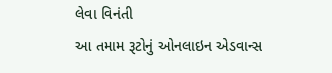લેવા વિનંતી
આ તમામ રૂટોનું ઓનલાઇન એડવાન્સ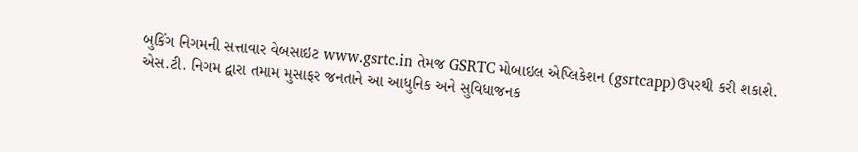બુકિંગ નિગમની સત્તાવાર વેબસાઇટ www.gsrtc.in તેમજ GSRTC મોબાઇલ એપ્લિકેશન (gsrtcapp)ઉપરથી કરી શકાશે. એસ.ટી. નિગમ દ્વારા તમામ મુસાફર જનતાને આ આધુનિક અને સુવિધાજનક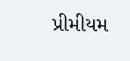પ્રીમીયમ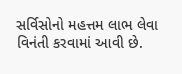સર્વિસોનો મહત્તમ લાભ લેવા વિનંતી કરવામાં આવી છે.